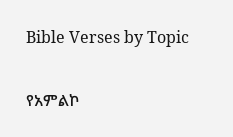Bible Verses by Topic

የአምልኮ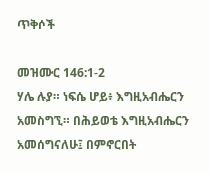ጥቅሶች

መዝሙር 146:1-2
ሃሌ ሉያ። ነፍሴ ሆይ፥ እግዚአብሔርን አመስግኚ። በሕይወቴ እግዚአብሔርን አመሰግናለሁ፤ በምኖርበት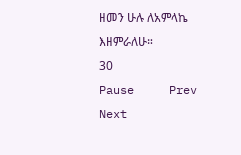ዘመን ሁሉ ለአምላኬ እዘምራለሁ።
30
Pause     Prev     Next